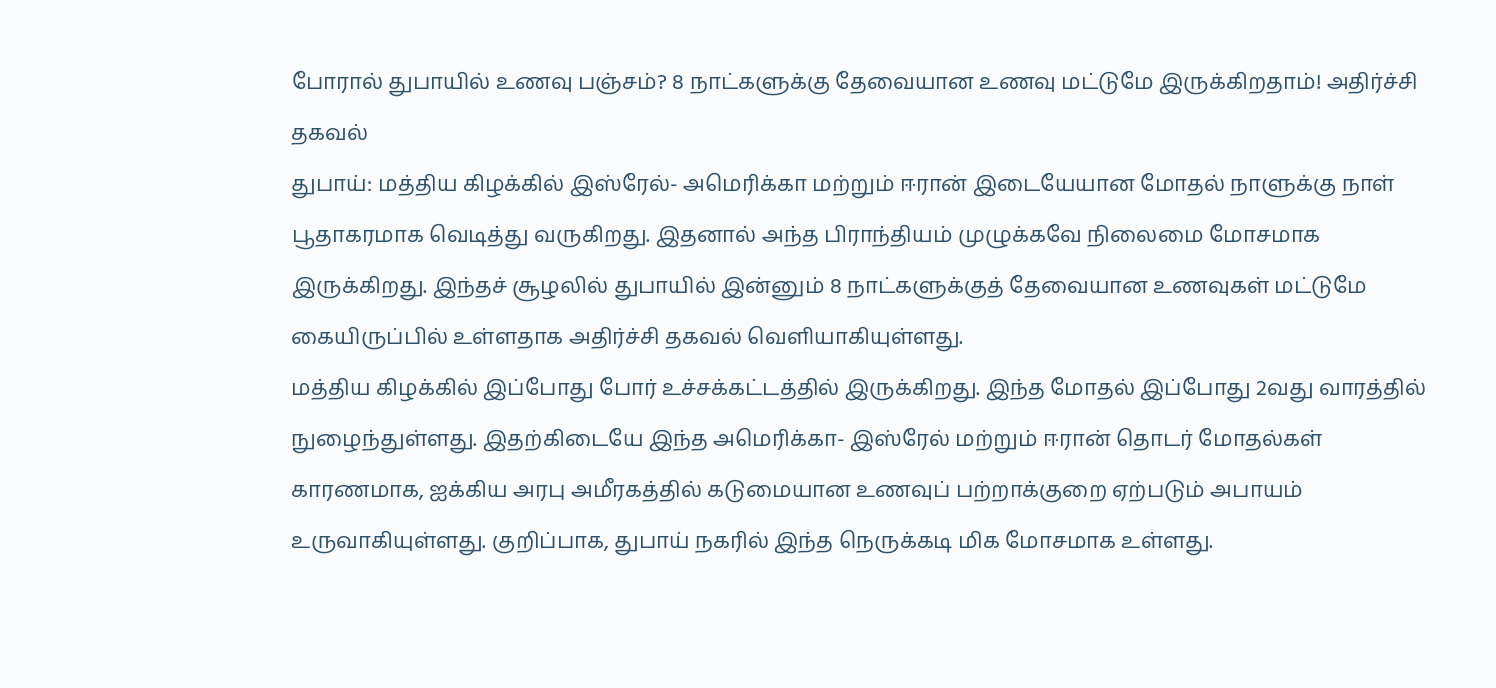போரால் துபாயில் உணவு பஞ்சம்? 8 நாட்களுக்கு தேவையான உணவு மட்டுமே இருக்கிறதாம்! அதிர்ச்சி தகவல்
துபாய்: மத்திய கிழக்கில் இஸ்ரேல்- அமெரிக்கா மற்றும் ஈரான் இடையேயான மோதல் நாளுக்கு நாள் பூதாகரமாக வெடித்து வருகிறது. இதனால் அந்த பிராந்தியம் முழுக்கவே நிலைமை மோசமாக இருக்கிறது. இந்தச் சூழலில் துபாயில் இன்னும் 8 நாட்களுக்குத் தேவையான உணவுகள் மட்டுமே கையிருப்பில் உள்ளதாக அதிர்ச்சி தகவல் வெளியாகியுள்ளது.
மத்திய கிழக்கில் இப்போது போர் உச்சக்கட்டத்தில் இருக்கிறது. இந்த மோதல் இப்போது 2வது வாரத்தில் நுழைந்துள்ளது. இதற்கிடையே இந்த அமெரிக்கா- இஸ்ரேல் மற்றும் ஈரான் தொடர் மோதல்கள் காரணமாக, ஐக்கிய அரபு அமீரகத்தில் கடுமையான உணவுப் பற்றாக்குறை ஏற்படும் அபாயம் உருவாகியுள்ளது. குறிப்பாக, துபாய் நகரில் இந்த நெருக்கடி மிக மோசமாக உள்ளது.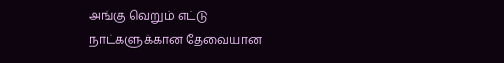அங்கு வெறும் எட்டு நாட்களுக்கான தேவையான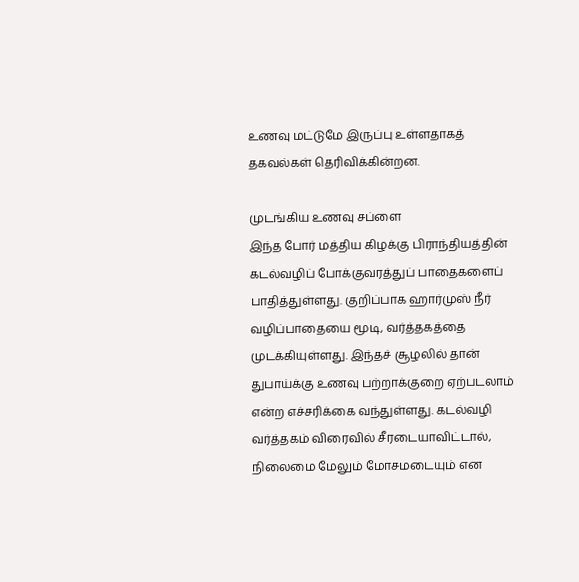உணவு மட்டுமே இருப்பு உள்ளதாகத் தகவல்கள் தெரிவிக்கின்றன.

முடங்கிய உணவு சப்ளை
இந்த போர் மத்திய கிழக்கு பிராந்தியத்தின் கடல்வழிப் போக்குவரத்துப் பாதைகளைப் பாதித்துள்ளது. குறிப்பாக ஹார்முஸ் நீர் வழிப்பாதையை மூடி, வர்த்தகத்தை முடக்கியுள்ளது. இந்தச் சூழலில் தான் துபாய்க்கு உணவு பற்றாக்குறை ஏற்படலாம் என்ற எச்சரிக்கை வந்துள்ளது. கடல்வழி வர்த்தகம் விரைவில் சீரடையாவிட்டால், நிலைமை மேலும் மோசமடையும் என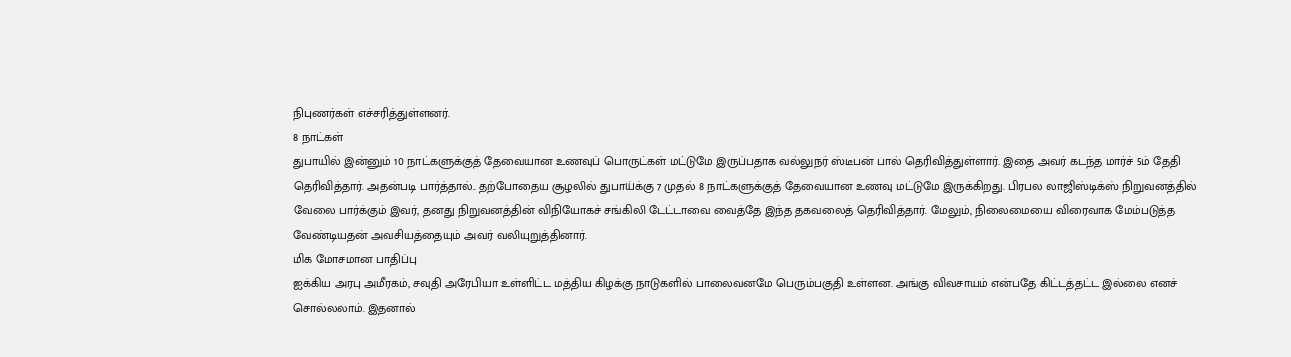நிபுணர்கள் எச்சரித்துள்ளனர்.
8 நாட்கள்
துபாயில் இன்னும் 10 நாட்களுக்குத் தேவையான உணவுப் பொருட்கள் மட்டுமே இருப்பதாக வல்லுநர் ஸ்டீபன் பால் தெரிவித்துள்ளார். இதை அவர் கடந்த மார்ச் 5ம் தேதி தெரிவித்தார். அதன்படி பார்த்தால்.. தற்போதைய சூழலில் துபாய்க்கு 7 முதல் 8 நாட்களுக்குத் தேவையான உணவு மட்டுமே இருக்கிறது. பிரபல லாஜிஸ்டிக்ஸ் நிறுவனத்தில் வேலை பார்க்கும் இவர், தனது நிறுவனத்தின் விநியோகச் சங்கிலி டேட்டாவை வைத்தே இந்த தகவலைத் தெரிவித்தார். மேலும், நிலைமையை விரைவாக மேம்படுத்த வேண்டியதன் அவசியத்தையும் அவர் வலியுறுத்தினார்.
மிக மோசமான பாதிப்பு
ஐக்கிய அரபு அமீரகம், சவுதி அரேபியா உள்ளிட்ட மத்திய கிழக்கு நாடுகளில் பாலைவனமே பெரும்பகுதி உள்ளன. அங்கு விவசாயம் என்பதே கிட்டத்தட்ட இல்லை எனச் சொல்லலாம். இதனால்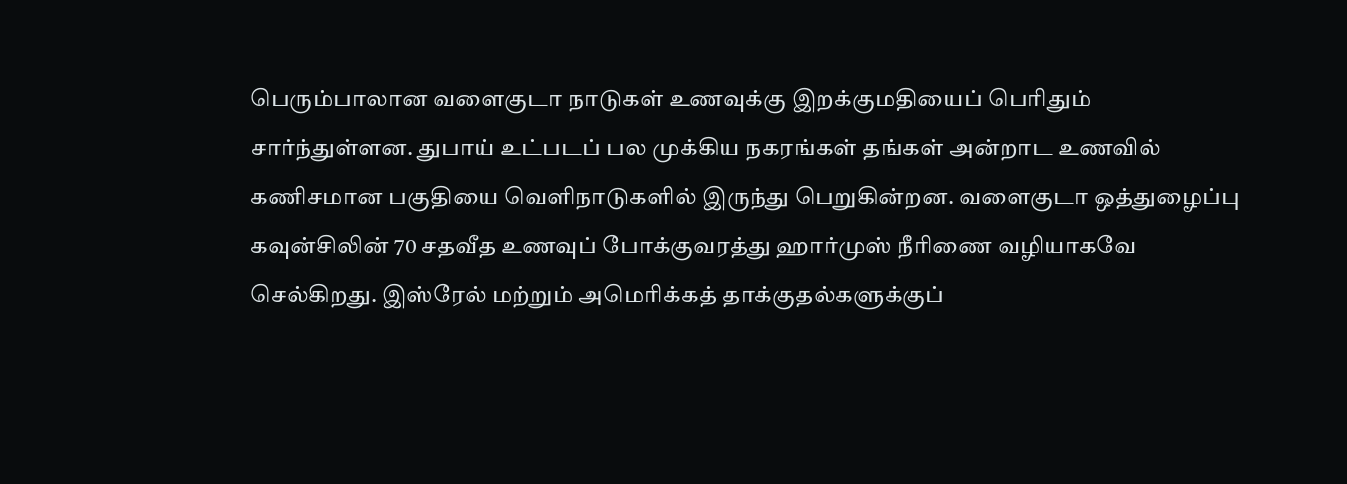பெரும்பாலான வளைகுடா நாடுகள் உணவுக்கு இறக்குமதியைப் பெரிதும் சார்ந்துள்ளன. துபாய் உட்படப் பல முக்கிய நகரங்கள் தங்கள் அன்றாட உணவில் கணிசமான பகுதியை வெளிநாடுகளில் இருந்து பெறுகின்றன. வளைகுடா ஒத்துழைப்பு கவுன்சிலின் 70 சதவீத உணவுப் போக்குவரத்து ஹார்முஸ் நீரிணை வழியாகவே செல்கிறது. இஸ்ரேல் மற்றும் அமெரிக்கத் தாக்குதல்களுக்குப்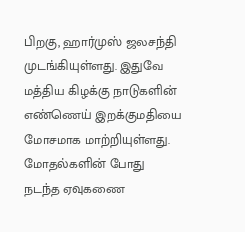பிறகு, ஹார்முஸ் ஜலசந்தி முடங்கியுள்ளது. இதுவே மத்திய கிழக்கு நாடுகளின் எண்ணெய் இறக்குமதியை மோசமாக மாற்றியுள்ளது.
மோதல்களின் போது நடந்த ஏவுகணை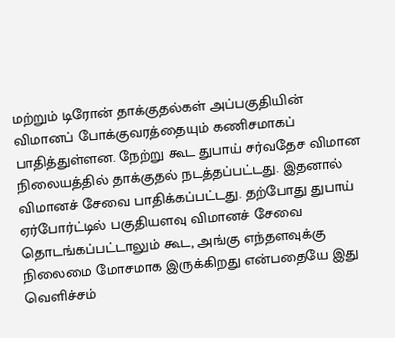மற்றும் டிரோன் தாக்குதல்கள் அப்பகுதியின் விமானப் போக்குவரத்தையும் கணிசமாகப் பாதித்துள்ளன. நேற்று கூட துபாய் சர்வதேச விமான நிலையத்தில் தாக்குதல் நடத்தப்பட்டது. இதனால் விமானச் சேவை பாதிக்கப்பட்டது. தற்போது துபாய் ஏர்போர்ட்டில் பகுதியளவு விமானச் சேவை தொடங்கப்பட்டாலும் கூட, அங்கு எந்தளவுக்கு நிலைமை மோசமாக இருக்கிறது என்பதையே இது வெளிச்சம்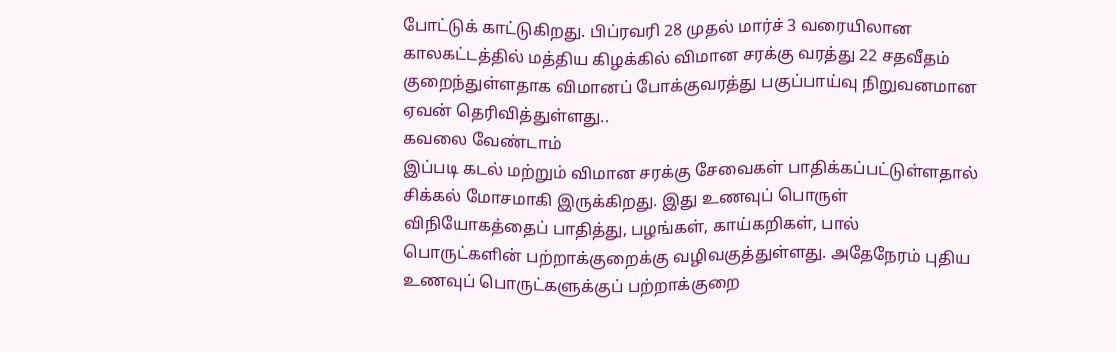போட்டுக் காட்டுகிறது. பிப்ரவரி 28 முதல் மார்ச் 3 வரையிலான காலகட்டத்தில் மத்திய கிழக்கில் விமான சரக்கு வரத்து 22 சதவீதம் குறைந்துள்ளதாக விமானப் போக்குவரத்து பகுப்பாய்வு நிறுவனமான ஏவன் தெரிவித்துள்ளது..
கவலை வேண்டாம்
இப்படி கடல் மற்றும் விமான சரக்கு சேவைகள் பாதிக்கப்பட்டுள்ளதால் சிக்கல் மோசமாகி இருக்கிறது. இது உணவுப் பொருள் விநியோகத்தைப் பாதித்து, பழங்கள், காய்கறிகள், பால் பொருட்களின் பற்றாக்குறைக்கு வழிவகுத்துள்ளது. அதேநேரம் புதிய உணவுப் பொருட்களுக்குப் பற்றாக்குறை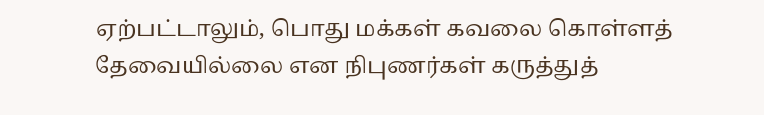ஏற்பட்டாலும், பொது மக்கள் கவலை கொள்ளத் தேவையில்லை என நிபுணர்கள் கருத்துத்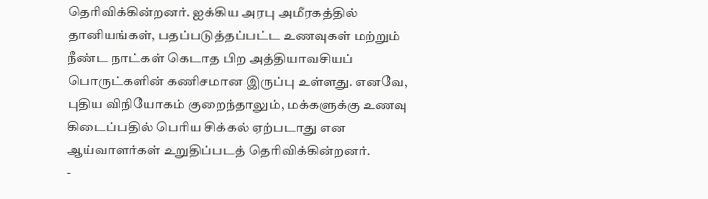தெரிவிக்கின்றனர். ஐக்கிய அரபு அமீரகத்தில் தானியங்கள், பதப்படுத்தப்பட்ட உணவுகள் மற்றும் நீண்ட நாட்கள் கெடாத பிற அத்தியாவசியப் பொருட்களின் கணிசமான இருப்பு உள்ளது. எனவே, புதிய விநியோகம் குறைந்தாலும், மக்களுக்கு உணவு கிடைப்பதில் பெரிய சிக்கல் ஏற்படாது என ஆய்வாளர்கள் உறுதிப்படத் தெரிவிக்கின்றனர்.
-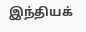இந்தியக்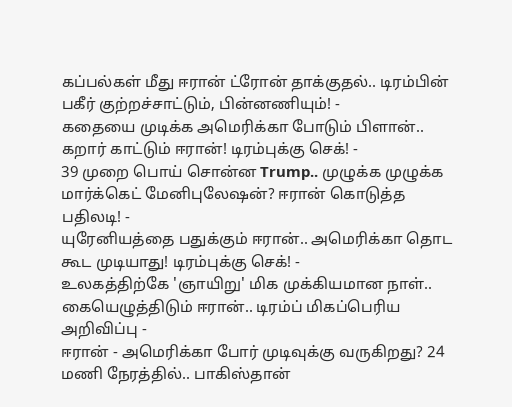கப்பல்கள் மீது ஈரான் ட்ரோன் தாக்குதல்.. டிரம்பின் பகீர் குற்றச்சாட்டும், பின்னணியும்! -
கதையை முடிக்க அமெரிக்கா போடும் பிளான்.. கறார் காட்டும் ஈரான்! டிரம்புக்கு செக்! -
39 முறை பொய் சொன்ன Trump.. முழுக்க முழுக்க மார்க்கெட் மேனிபுலேஷன்? ஈரான் கொடுத்த பதிலடி! -
யுரேனியத்தை பதுக்கும் ஈரான்.. அமெரிக்கா தொட கூட முடியாது! டிரம்புக்கு செக்! -
உலகத்திற்கே 'ஞாயிறு' மிக முக்கியமான நாள்.. கையெழுத்திடும் ஈரான்.. டிரம்ப் மிகப்பெரிய அறிவிப்பு -
ஈரான் - அமெரிக்கா போர் முடிவுக்கு வருகிறது? 24 மணி நேரத்தில்.. பாகிஸ்தான்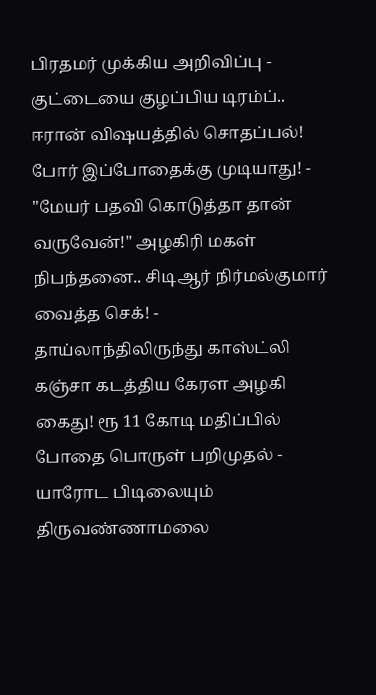பிரதமர் முக்கிய அறிவிப்பு -
குட்டையை குழப்பிய டிரம்ப்.. ஈரான் விஷயத்தில் சொதப்பல்! போர் இப்போதைக்கு முடியாது! -
"மேயர் பதவி கொடுத்தா தான் வருவேன்!" அழகிரி மகள் நிபந்தனை.. சிடிஆர் நிர்மல்குமார் வைத்த செக்! -
தாய்லாந்திலிருந்து காஸ்ட்லி கஞ்சா கடத்திய கேரள அழகி கைது! ரூ 11 கோடி மதிப்பில் போதை பொருள் பறிமுதல் -
யாரோட பிடிலையும் திருவண்ணாமலை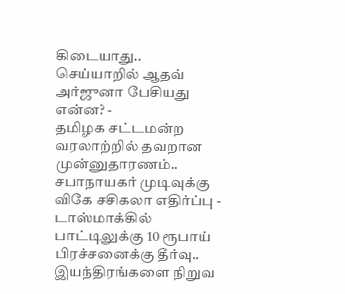கிடையாது.. செய்யாறில் ஆதவ் அர்ஜுனா பேசியது என்ன? -
தமிழக சட்டமன்ற வரலாற்றில் தவறான முன்னுதாரணம்.. சபாநாயகர் முடிவுக்கு விகே சசிகலா எதிர்ப்பு -
டாஸ்மாக்கில் பாட்டிலுக்கு 10 ரூபாய் பிரச்சனைக்கு தீர்வு.. இயந்திரங்களை நிறுவ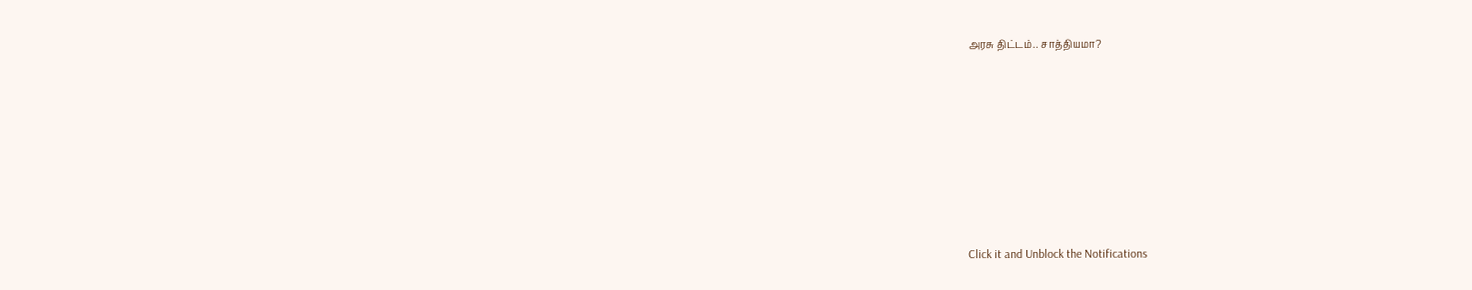அரசு திட்டம்.. சாத்தியமா?












Click it and Unblock the Notifications